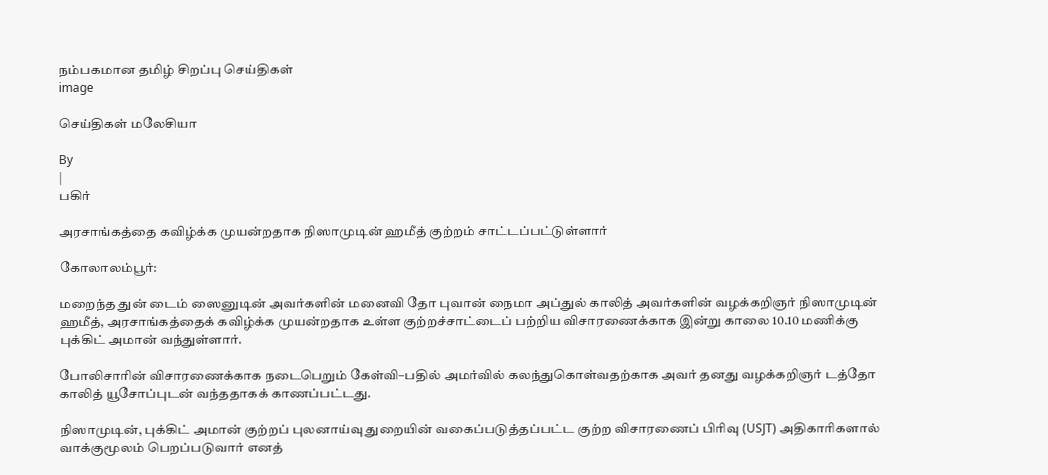நம்பகமான தமிழ் சிறப்பு செய்திகள்
image

செய்திகள் மலேசியா

By
|
பகிர்

அரசாங்கத்தை கவிழ்க்க முயன்றதாக நிஸாமுடின் ஹமீத் குற்றம் சாட்டப்பட்டுள்ளார்

கோலாலம்பூர்:

மறைந்த துன் டைம் ஸைனுடின் அவர்களின் மனைவி தோ புவான் நைமா அப்துல் காலித் அவர்களின் வழக்கறிஞர் நிஸாமுடின் ஹமீத், அரசாங்கத்தைக் கவிழ்க்க முயன்றதாக உள்ள குற்றச்சாட்டைப் பற்றிய விசாரணைக்காக இன்று காலை 10.10 மணிக்கு புக்கிட் அமான் வந்துள்ளார்.

போலிசாரின் விசாரணைக்காக நடைபெறும் கேள்வி–பதில் அமர்வில் கலந்துகொள்வதற்காக அவர் தனது வழக்கறிஞர் டத்தோ காலித் யூசோப்புடன் வந்ததாகக் காணப்பட்டது.

நிஸாமுடின், புக்கிட் அமான் குற்றப் புலனாய்வு துறையின் வகைப்படுத்தப்பட்ட குற்ற விசாரணைப் பிரிவு (USJT) அதிகாரிகளால் வாக்குமூலம் பெறப்படுவார் எனத்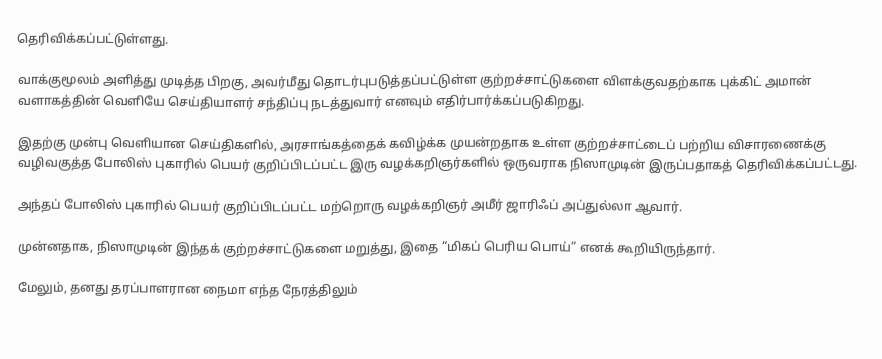தெரிவிக்கப்பட்டுள்ளது.

வாக்குமூலம் அளித்து முடித்த பிறகு, அவர்மீது தொடர்புபடுத்தப்பட்டுள்ள குற்றச்சாட்டுகளை விளக்குவதற்காக புக்கிட் அமான் வளாகத்தின் வெளியே செய்தியாளர் சந்திப்பு நடத்துவார் எனவும் எதிர்பார்க்கப்படுகிறது.

இதற்கு முன்பு வெளியான செய்திகளில், அரசாங்கத்தைக் கவிழ்க்க முயன்றதாக உள்ள குற்றச்சாட்டைப் பற்றிய விசாரணைக்கு வழிவகுத்த போலிஸ் புகாரில் பெயர் குறிப்பிடப்பட்ட இரு வழக்கறிஞர்களில் ஒருவராக நிஸாமுடின் இருப்பதாகத் தெரிவிக்கப்பட்டது.

அந்தப் போலிஸ் புகாரில் பெயர் குறிப்பிடப்பட்ட மற்றொரு வழக்கறிஞர் அமீர் ஜாரிஃப் அப்துல்லா ஆவார்.

முன்னதாக, நிஸாமுடின் இந்தக் குற்றச்சாட்டுகளை மறுத்து, இதை “மிகப் பெரிய பொய்” எனக் கூறியிருந்தார்.

மேலும், தனது தரப்பாளரான நைமா எந்த நேரத்திலும்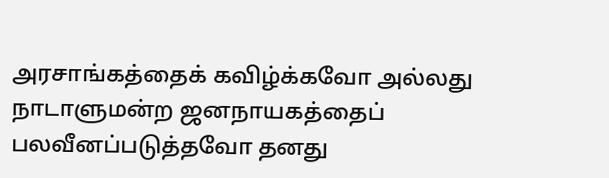அரசாங்கத்தைக் கவிழ்க்கவோ அல்லது நாடாளுமன்ற ஜனநாயகத்தைப் பலவீனப்படுத்தவோ தனது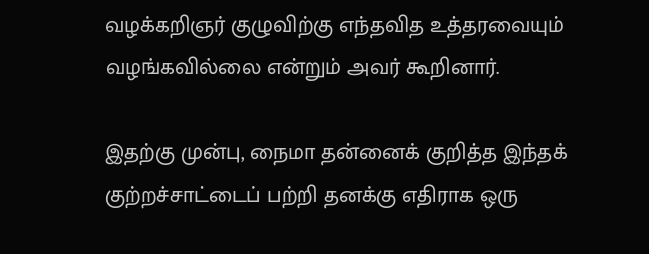வழக்கறிஞர் குழுவிற்கு எந்தவித உத்தரவையும் வழங்கவில்லை என்றும் அவர் கூறினார்.

இதற்கு முன்பு, நைமா தன்னைக் குறித்த இந்தக் குற்றச்சாட்டைப் பற்றி தனக்கு எதிராக ஒரு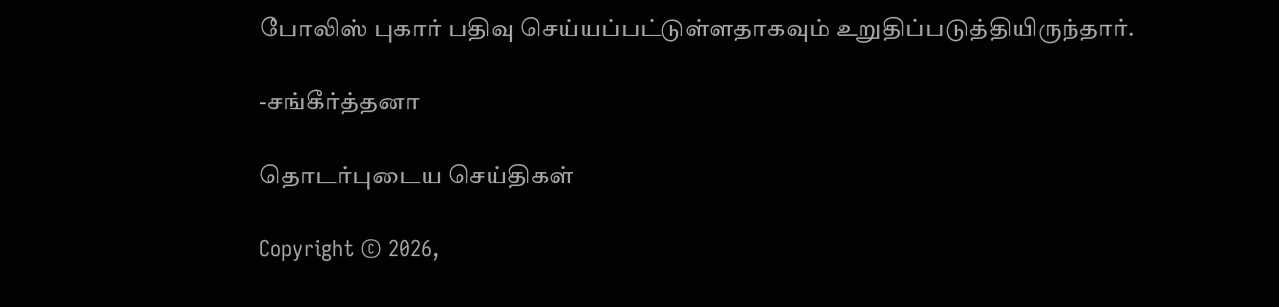போலிஸ் புகார் பதிவு செய்யப்பட்டுள்ளதாகவும் உறுதிப்படுத்தியிருந்தார்.

-சங்கீர்த்தனா

தொடர்புடைய செய்திகள்

Copyright © 2026,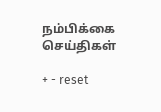நம்பிக்கை செய்திகள்

+ - reset